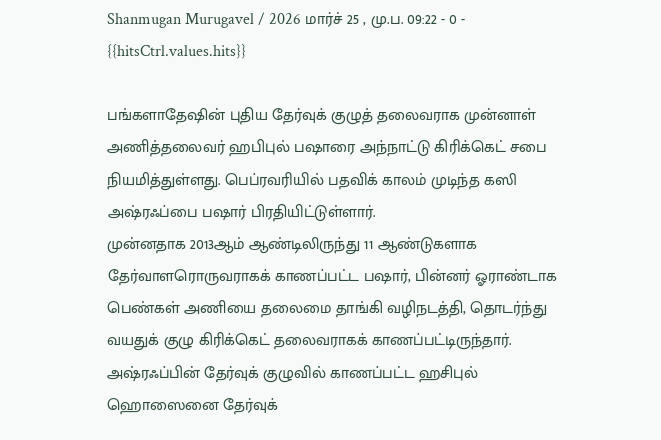Shanmugan Murugavel / 2026 மார்ச் 25 , மு.ப. 09:22 - 0 - {{hitsCtrl.values.hits}}

பங்களாதேஷின் புதிய தேர்வுக் குழுத் தலைவராக முன்னாள் அணித்தலைவர் ஹபிபுல் பஷாரை அந்நாட்டு கிரிக்கெட் சபை நியமித்துள்ளது. பெப்ரவரியில் பதவிக் காலம் முடிந்த கஸி அஷ்ரஃப்பை பஷார் பிரதியிட்டுள்ளார்.
முன்னதாக 2013ஆம் ஆண்டிலிருந்து 11 ஆண்டுகளாக தேர்வாளரொருவராகக் காணப்பட்ட பஷார், பின்னர் ஓராண்டாக பெண்கள் அணியை தலைமை தாங்கி வழிநடத்தி, தொடர்ந்து வயதுக் குழு கிரிக்கெட் தலைவராகக் காணப்பட்டிருந்தார்.
அஷ்ரஃப்பின் தேர்வுக் குழுவில் காணப்பட்ட ஹசிபுல் ஹொஸைனை தேர்வுக்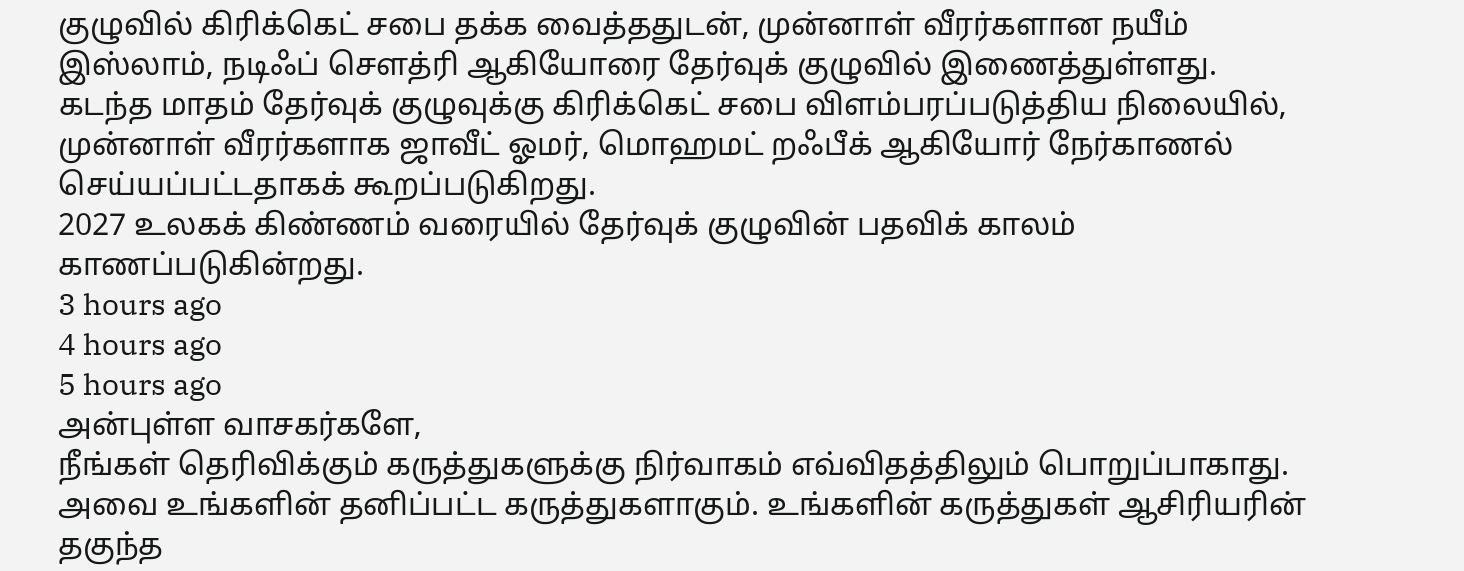குழுவில் கிரிக்கெட் சபை தக்க வைத்ததுடன், முன்னாள் வீரர்களான நயீம் இஸ்லாம், நடிஃப் செளத்ரி ஆகியோரை தேர்வுக் குழுவில் இணைத்துள்ளது.
கடந்த மாதம் தேர்வுக் குழுவுக்கு கிரிக்கெட் சபை விளம்பரப்படுத்திய நிலையில், முன்னாள் வீரர்களாக ஜாவீட் ஓமர், மொஹமட் றஃபீக் ஆகியோர் நேர்காணல் செய்யப்பட்டதாகக் கூறப்படுகிறது.
2027 உலகக் கிண்ணம் வரையில் தேர்வுக் குழுவின் பதவிக் காலம் காணப்படுகின்றது.
3 hours ago
4 hours ago
5 hours ago
அன்புள்ள வாசகர்களே,
நீங்கள் தெரிவிக்கும் கருத்துகளுக்கு நிர்வாகம் எவ்விதத்திலும் பொறுப்பாகாது. அவை உங்களின் தனிப்பட்ட கருத்துகளாகும். உங்களின் கருத்துகள் ஆசிரியரின் தகுந்த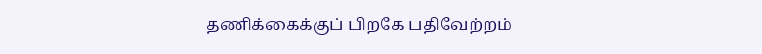தணிக்கைக்குப் பிறகே பதிவேற்றம்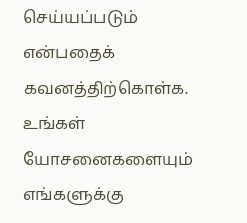செய்யப்படும் என்பதைக் கவனத்திற்கொள்க. உங்கள் யோசனைகளையும் எங்களுக்கு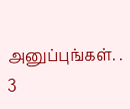அனுப்புங்கள். .
3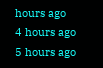hours ago
4 hours ago
5 hours ago